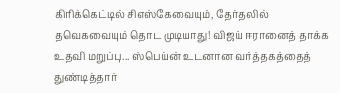கிரிக்கெட்டில் சிஎஸ்கேவையும், தேர்தலில் தவெகவையும் தொட முடியாது! விஜய் ஈரானைத் தாக்க உதவி மறுப்பு... ஸ்பெய்ன் உடனான வர்த்தகத்தைத் துண்டித்தார்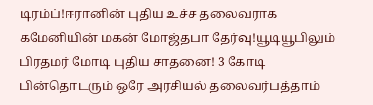டிரம்ப்!ஈரானின் புதிய உச்ச தலைவராக கமேனியின் மகன் மோஜ்தபா தேர்வு!யூடியூபிலும் பிரதமர் மோடி புதிய சாதனை! 3 கோடி பின்தொடரும் ஒரே அரசியல் தலைவர்பத்தாம்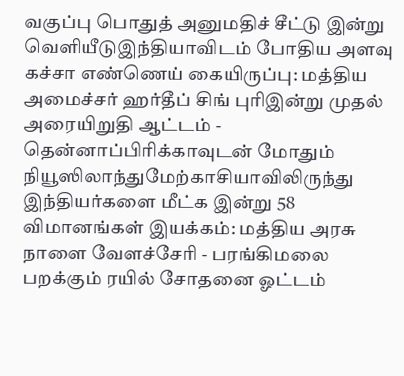வகுப்பு பொதுத் அனுமதிச் சீட்டு இன்று வெளியீடுஇந்தியாவிடம் போதிய அளவு கச்சா எண்ணெய் கையிருப்பு: மத்திய அமைச்சர் ஹர்தீப் சிங் புரிஇன்று முதல் அரையிறுதி ஆட்டம் - தென்னாப்பிரிக்காவுடன் மோதும் நியூஸிலாந்துமேற்காசியாவிலிருந்து இந்தியர்களை மீட்க இன்று 58 விமானங்கள் இயக்கம்: மத்திய அரசு நாளை வேளச்சேரி - பரங்கிமலை பறக்கும் ரயில் சோதனை ஓட்டம்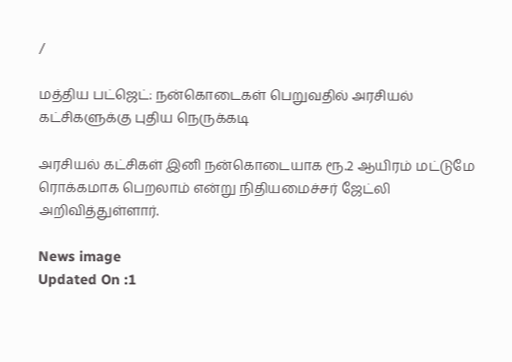/

மத்திய பட்ஜெட்: நன்கொடைகள் பெறுவதில் அரசியல் கட்சிகளுக்கு புதிய நெருக்கடி

அரசியல் கட்சிகள் இனி நன்கொடையாக ரூ.2 ஆயிரம் மட்டுமே ரொக்கமாக பெறலாம் என்று நிதியமைச்சர் ஜேட்லி அறிவித்துள்ளார்.

News image
Updated On :1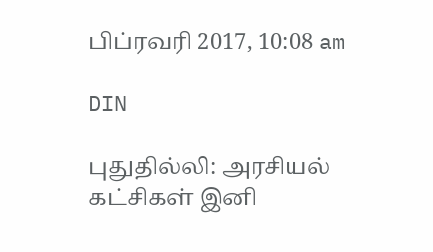பிப்ரவரி 2017, 10:08 am

DIN

புதுதில்லி: அரசியல் கட்சிகள் இனி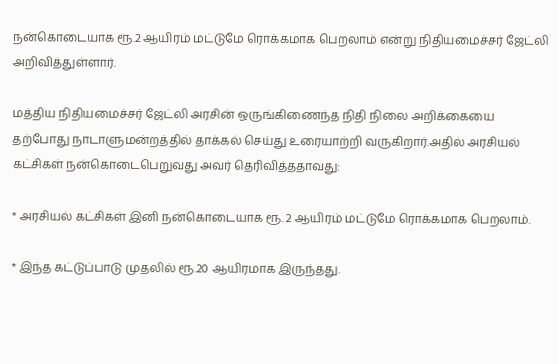நன்கொடையாக ரூ.2 ஆயிரம் மட்டுமே ரொக்கமாக பெறலாம் என்று நிதியமைச்சர் ஜேட்லி அறிவித்துள்ளார்.

மத்திய நிதியமைச்சர் ஜேட்லி அரசின் ஒருங்கிணைந்த நிதி நிலை அறிக்கையை தற்போது நாடாளுமன்றத்தில் தாக்கல் செய்து உரையாற்றி வருகிறார்.அதில் அரசியல் கட்சிகள் நன்கொடைபெறுவது அவர் தெரிவித்ததாவது:

* அரசியல் கட்சிகள் இனி நன்கொடையாக ரூ. 2 ஆயிரம் மட்டுமே ரொக்கமாக பெறலாம்.

* இந்த கட்டுப்பாடு முதலில் ரூ.20 ஆயிரமாக இருந்தது.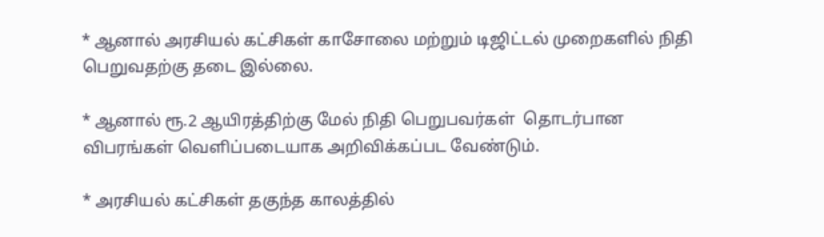* ஆனால் அரசியல் கட்சிகள் காசோலை மற்றும் டிஜிட்டல் முறைகளில் நிதி பெறுவதற்கு தடை இல்லை.

* ஆனால் ரூ.2 ஆயிரத்திற்கு மேல் நிதி பெறுபவர்கள்  தொடர்பான விபரங்கள் வெளிப்படையாக அறிவிக்கப்பட வேண்டும்.

* அரசியல் கட்சிகள் தகுந்த காலத்தில்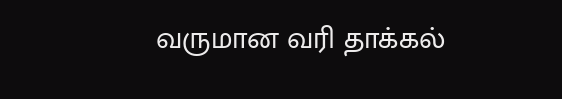வருமான வரி தாக்கல்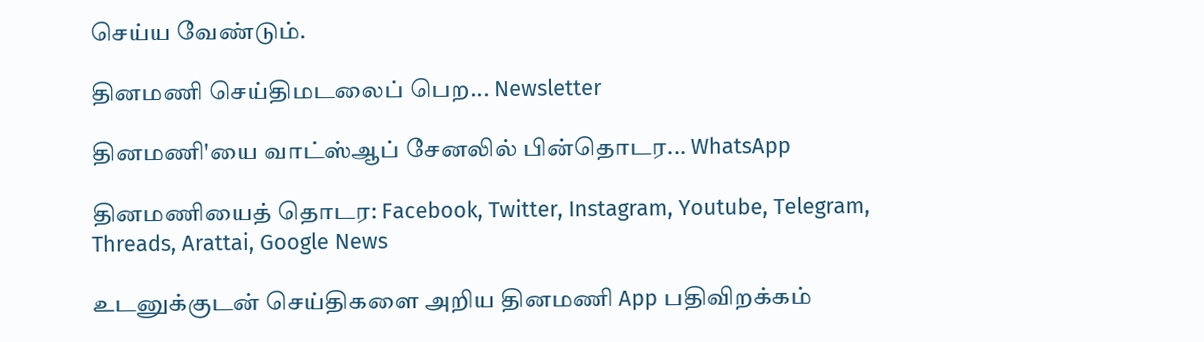செய்ய வேண்டும்.

தினமணி செய்திமடலைப் பெற... Newsletter

தினமணி'யை வாட்ஸ்ஆப் சேனலில் பின்தொடர... WhatsApp

தினமணியைத் தொடர: Facebook, Twitter, Instagram, Youtube, Telegram, Threads, Arattai, Google News

உடனுக்குடன் செய்திகளை அறிய தினமணி App பதிவிறக்கம்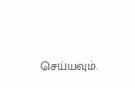செய்யவும்.